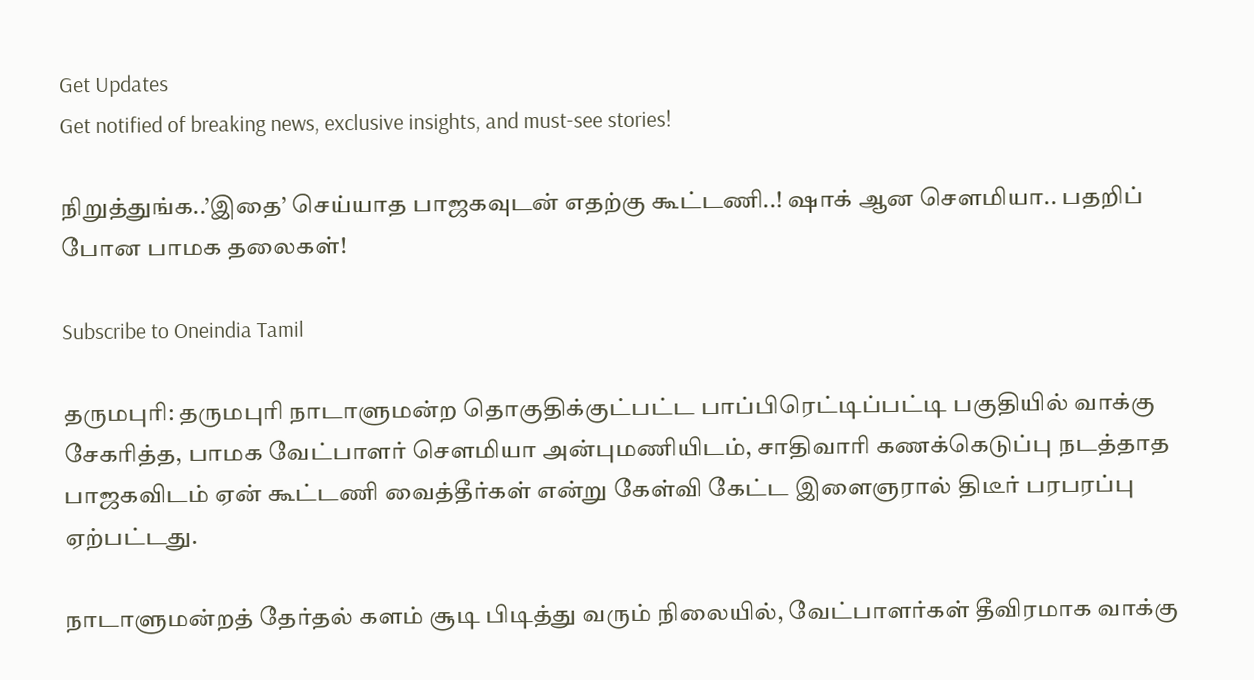Get Updates
Get notified of breaking news, exclusive insights, and must-see stories!

நிறுத்துங்க..’இதை’ செய்யாத பாஜகவுடன் எதற்கு கூட்டணி..! ஷாக் ஆன செளமியா.. பதறிப் போன பாமக தலைகள்!

Subscribe to Oneindia Tamil

தருமபுரி: தருமபுரி நாடாளுமன்ற தொகுதிக்குட்பட்ட பாப்பிரெட்டிப்பட்டி பகுதியில் வாக்கு சேகரித்த, பாமக வேட்பாளர் சௌமியா அன்புமணியிடம், சாதிவாரி கணக்கெடுப்பு நடத்தாத பாஜகவிடம் ஏன் கூட்டணி வைத்தீர்கள் என்று கேள்வி கேட்ட இளைஞரால் திடீர் பரபரப்பு ஏற்பட்டது.

நாடாளுமன்றத் தேர்தல் களம் சூடி பிடித்து வரும் நிலையில், வேட்பாளர்கள் தீவிரமாக வாக்கு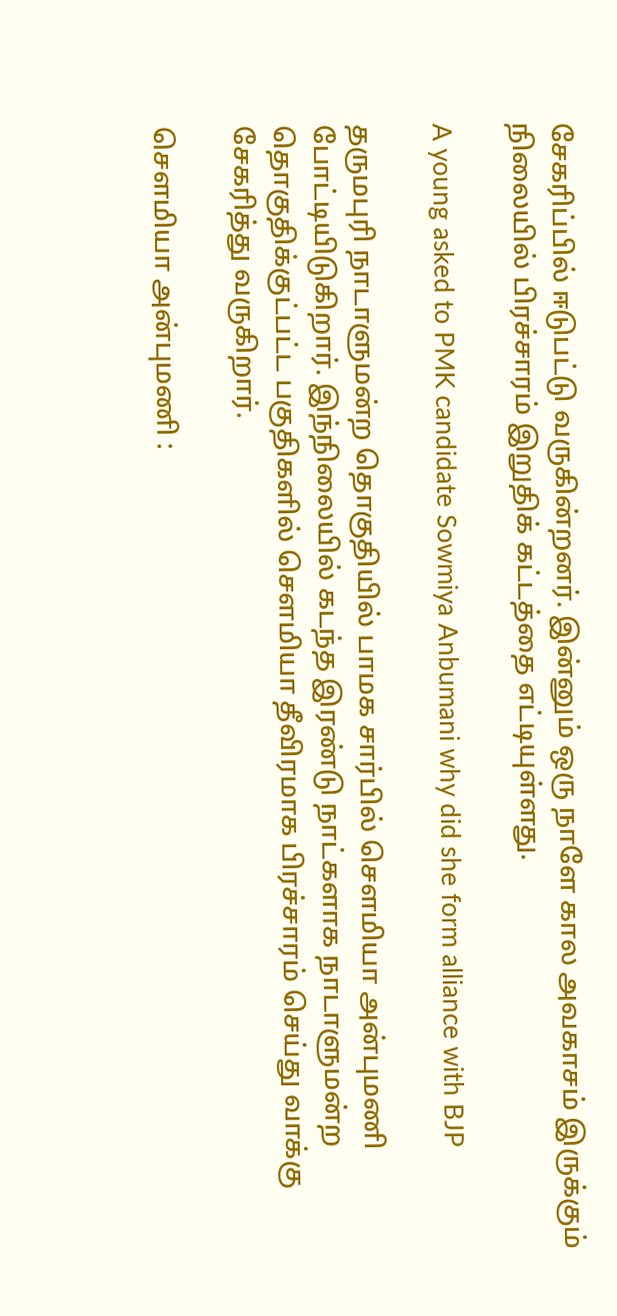சேகரிப்பில் ஈடுபட்டு வருகின்றனர். இன்னும் ஒரு நாளே கால அவகாசம் இருக்கும் நிலையில் பிரச்சாரம் இறுதிக் கட்டத்தை எட்டியுள்ளது.

A young asked to PMK candidate Sowmiya Anbumani why did she form alliance with BJP

தருமபுரி நாடாளுமன்ற தொகுதியில் பாமக சார்பில் சௌமியா அன்புமணி போட்டியிடுகிறார். இந்நிலையில் கடந்த இரண்டு நாட்களாக நாடாளுமன்ற தொகுதிக்குட்பட்ட பகுதிகளில் சௌமியா தீவிரமாக பிரச்சாரம் செய்து வாக்கு சேகரித்து வருகிறார்.

சௌமியா அன்புமணி :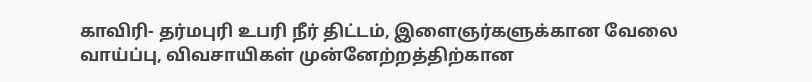காவிரி- தர்மபுரி உபரி நீர் திட்டம், இளைஞர்களுக்கான வேலை வாய்ப்பு, விவசாயிகள் முன்னேற்றத்திற்கான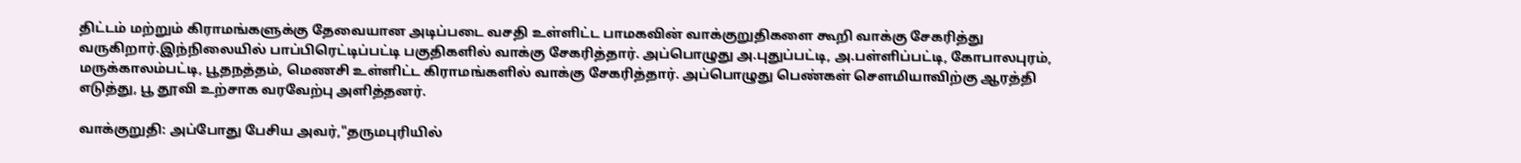திட்டம் மற்றும் கிராமங்களுக்கு தேவையான அடிப்படை வசதி உள்ளிட்ட பாமகவின் வாக்குறுதிகளை கூறி வாக்கு சேகரித்து வருகிறார்.இந்நிலையில் பாப்பிரெட்டிப்பட்டி பகுதிகளில் வாக்கு சேகரித்தார். அப்பொழுது அ.புதுப்பட்டி, அ.பள்ளிப்பட்டி, கோபாலபுரம், மருக்காலம்பட்டி, பூதநத்தம், மெணசி உள்ளிட்ட கிராமங்களில் வாக்கு சேகரித்தார். அப்பொழுது பெண்கள் சௌமியாவிற்கு ஆரத்தி எடுத்து, பூ தூவி உற்சாக வரவேற்பு அளித்தனர்.

வாக்குறுதி: அப்போது பேசிய அவர்,"தருமபுரியில்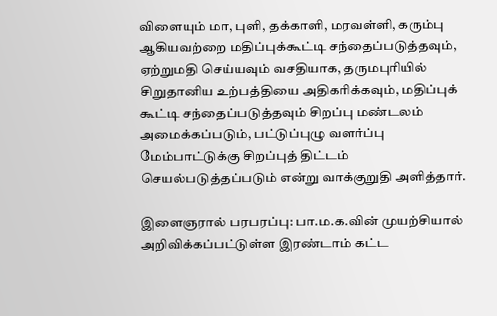விளையும் மா, புளி, தக்காளி, மரவள்ளி, கரும்பு ஆகியவற்றை மதிப்புக்கூட்டி சந்தைப்படுத்தவும், ஏற்றுமதி செய்யவும் வசதியாக, தருமபுரியில் சிறுதானிய உற்பத்தியை அதிகரிக்கவும், மதிப்புக் கூட்டி சந்தைப்படுத்தவும் சிறப்பு மண்டலம் அமைக்கப்படும், பட்டுப்புழு வளர்ப்பு மேம்பாட்டுக்கு சிறப்புத் திட்டம் செயல்படுத்தப்படும் என்று வாக்குறுதி அளித்தார்.

இளைஞரால் பரபரப்பு: பா.ம.க.வின் முயற்சியால் அறிவிக்கப்பட்டுள்ள இரண்டாம் கட்ட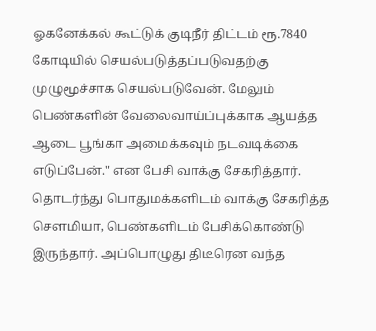ஓகனேக்கல் கூட்டுக் குடிநீர் திட்டம் ரூ.7840 கோடியில் செயல்படுத்தப்படுவதற்கு முழுமூச்சாக செயல்படுவேன். மேலும் பெண்களின் வேலைவாய்ப்புக்காக ஆயத்த ஆடை பூங்கா அமைக்கவும் நடவடிக்கை எடுப்பேன்." என பேசி வாக்கு சேகரித்தார். தொடர்ந்து பொதுமக்களிடம் வாக்கு சேகரித்த சௌமியா, பெண்களிடம் பேசிக்கொண்டு இருந்தார். அப்பொழுது திடீரென வந்த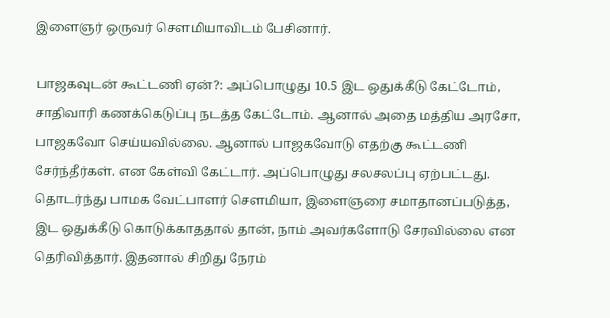இளைஞர் ஒருவர் சௌமியாவிடம் பேசினார்.

பாஜகவுடன் கூட்டணி ஏன்?: அப்பொழுது 10.5 இட ஒதுக்கீடு கேட்டோம், சாதிவாரி கணக்கெடுப்பு நடத்த கேட்டோம். ஆனால் அதை மத்திய அரசோ, பாஜகவோ செய்யவில்லை. ஆனால் பாஜகவோடு எதற்கு கூட்டணி சேர்ந்தீர்கள். என கேள்வி கேட்டார். அப்பொழுது சலசலப்பு ஏற்பட்டது. தொடர்ந்து பாமக வேட்பாளர் சௌமியா, இளைஞரை சமாதானப்படுத்த, இட ஒதுக்கீடு கொடுக்காததால் தான், நாம் அவர்களோடு சேரவில்லை என தெரிவித்தார். இதனால் சிறிது நேரம்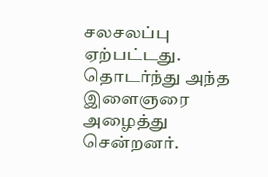சலசலப்பு ஏற்பட்டது. தொடர்ந்து அந்த இளைஞரை அழைத்து சென்றனர்.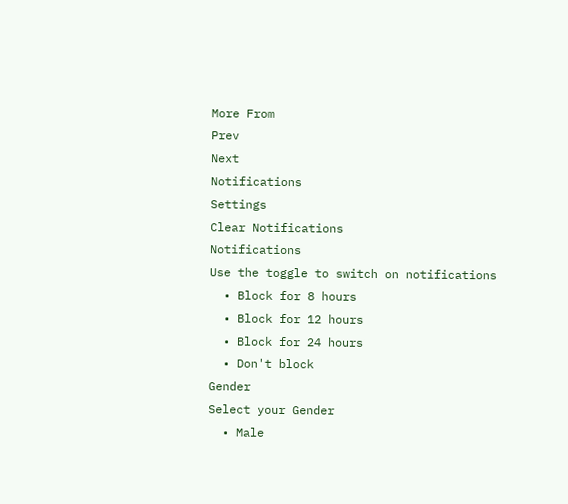More From
Prev
Next
Notifications
Settings
Clear Notifications
Notifications
Use the toggle to switch on notifications
  • Block for 8 hours
  • Block for 12 hours
  • Block for 24 hours
  • Don't block
Gender
Select your Gender
  • Male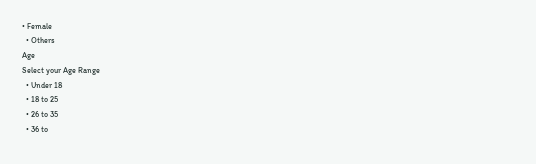• Female
  • Others
Age
Select your Age Range
  • Under 18
  • 18 to 25
  • 26 to 35
  • 36 to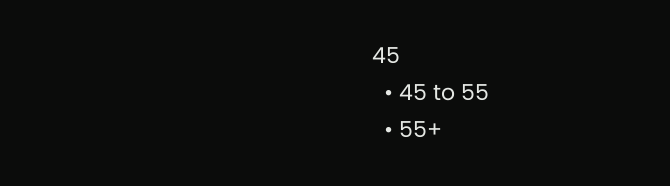45
  • 45 to 55
  • 55+